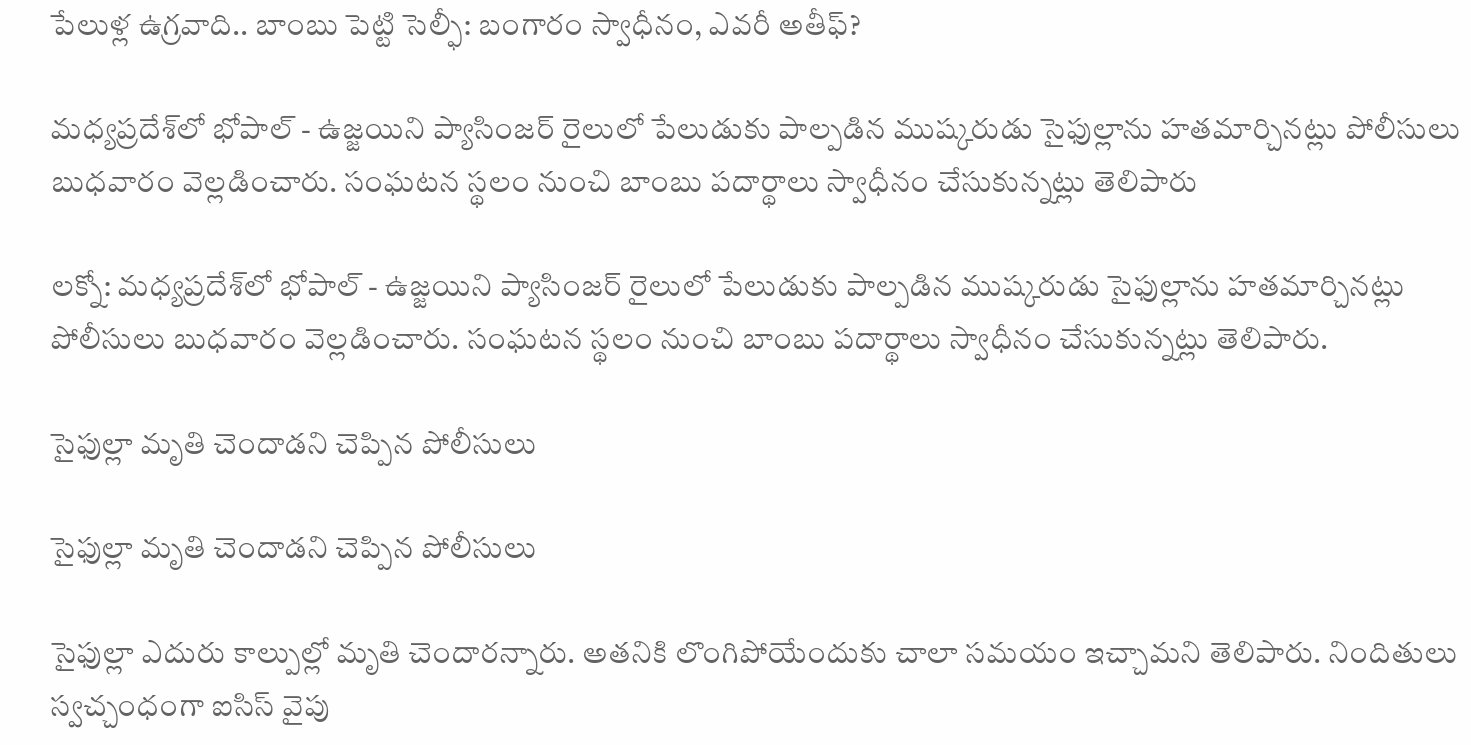పేలుళ్ల ఉగ్రవాది.. బాంబు పెట్టి సెల్ఫీ: బంగారం స్వాధీనం, ఎవరీ అతీఫ్?

మధ్యప్రదేశ్‌లో భోపాల్ - ఉజ్జయిని ప్యాసింజర్ రైలులో పేలుడుకు పాల్పడిన ముష్కరుడు సైఫుల్లాను హతమార్చినట్లు పోలీసులు బుధవారం వెల్లడించారు. సంఘటన స్థలం నుంచి బాంబు పదార్థాలు స్వాధీనం చేసుకున్నట్లు తెలిపారు

లక్నో: మధ్యప్రదేశ్‌లో భోపాల్ - ఉజ్జయిని ప్యాసింజర్ రైలులో పేలుడుకు పాల్పడిన ముష్కరుడు సైఫుల్లాను హతమార్చినట్లు పోలీసులు బుధవారం వెల్లడించారు. సంఘటన స్థలం నుంచి బాంబు పదార్థాలు స్వాధీనం చేసుకున్నట్లు తెలిపారు.

సైఫుల్లా మృతి చెందాడని చెప్పిన పోలీసులు

సైఫుల్లా మృతి చెందాడని చెప్పిన పోలీసులు

సైఫుల్లా ఎదురు కాల్పుల్లో మృతి చెందారన్నారు. అతనికి లొంగిపోయేందుకు చాలా సమయం ఇచ్చామని తెలిపారు. నిందితులు స్వచ్చంధంగా ఐసిస్ వైపు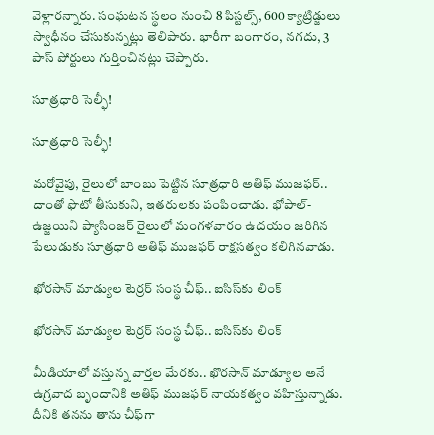వెళ్లారన్నారు. సంఘటన స్థలం నుంచి 8 పిస్టల్స్, 600 క్యాట్రిడ్జులు స్వాధీనం చేసుకున్నట్లు తెలిపారు. భారీగా బంగారం, నగదు, 3 పాస్ పోర్టులు గుర్తించినట్లు చెప్పారు.

సూత్రధారి సెల్ఫీ!

సూత్రధారి సెల్ఫీ!

మరోవైపు, రైలులో బాంబు పెట్టిన సూత్రధారి అతిఫ్ ముజఫర్.. దాంతో ఫొటో తీసుకుని, ఇతరులకు పంపించాడు. భోపాల్-ఉజ్జయిని ప్యాసింజర్ రైలులో మంగళవారం ఉదయం జరిగిన పేలుడుకు సూత్రధారి అతిఫ్ ముజఫర్‌ రాక్షసత్వం కలిగినవాడు.

ఖోరసాన్ మాడ్యుల టెర్రర్ సంస్థ చీఫ్.. ఐసిస్‌కు లింక్

ఖోరసాన్ మాడ్యుల టెర్రర్ సంస్థ చీఫ్.. ఐసిస్‌కు లింక్

మీడియాలో వస్తున్న వార్తల మేరకు.. ఖొరసాన్ మాడ్యూల అనే ఉగ్రవాద బృందానికి అతిఫ్ ముజఫర్ నాయకత్వం వహిస్తున్నాడు. దీనికి తనను తాను చీఫ్‌గా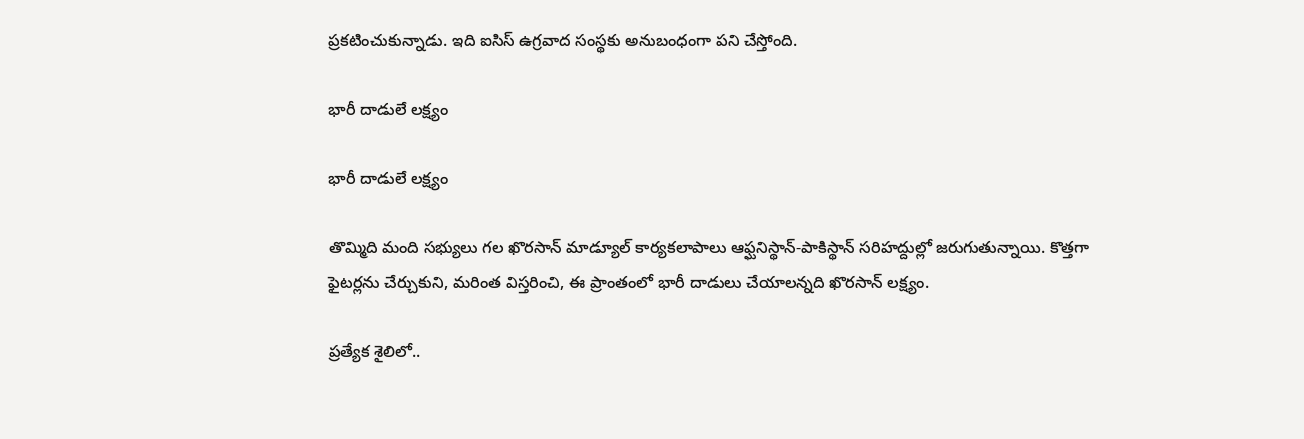ప్రకటించుకున్నాడు. ఇది ఐసిస్ ఉగ్రవాద సంస్థకు అనుబంధంగా పని చేస్తోంది.

భారీ దాడులే లక్ష్యం

భారీ దాడులే లక్ష్యం

తొమ్మిది మంది సభ్యులు గల ఖొరసాన్ మాడ్యూల్ కార్యకలాపాలు ఆఫ్ఘనిస్థాన్-పాకిస్థాన్ సరిహద్దుల్లో జరుగుతున్నాయి. కొత్తగా ఫైటర్లను చేర్చుకుని, మరింత విస్తరించి, ఈ ప్రాంతంలో భారీ దాడులు చేయాలన్నది ఖొరసాన్ లక్ష్యం.

ప్రత్యేక శైలిలో..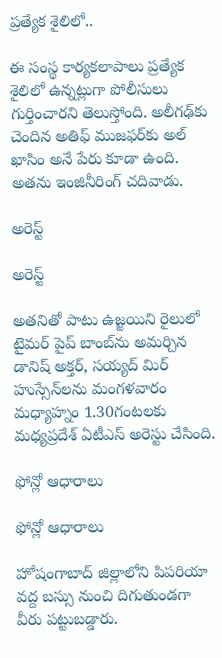ప్రత్యేక శైలిలో..

ఈ సంస్థ కార్యకలాపాలు ప్రత్యేక శైలిలో ఉన్నట్లుగా పోలీసులు గుర్తించారని తెలుస్తోంది. అలీగఢ్‌కు చెందిన అతిఫ్ ముజఫర్‌కు అల్ ఖాసిం అనే పేరు కూడా ఉంది. అతను ఇంజినీరింగ్ చదివాడు.

అరెస్ట్

అరెస్ట్

అతనితో పాటు ఉజ్జయిని రైలులో టైమర్ పైప్ బాంబ్‌ను అమర్చిన డానిష్ అక్తర్, సయ్యద్ మిర్ హుస్సేన్‌లను మంగళవారం మధ్యాహ్నం 1.30గంటలకు మధ్యప్రదేశ్ ఏటీఎస్ అరెస్టు చేసింది.

ఫోన్లో ఆధారాలు

ఫోన్లో ఆధారాలు

హోషంగాబాద్ జిల్లాలోని పిపరియా వద్ద బస్సు నుంచి దిగుతుండగా వీరు పట్టుబడ్డారు.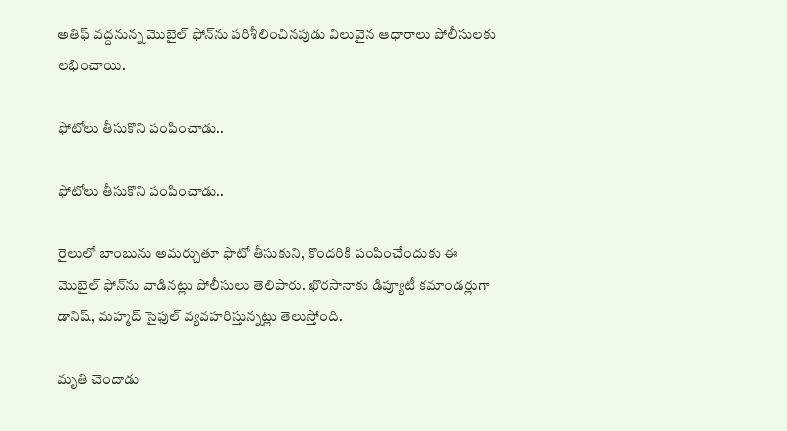అతిఫ్ వద్దనున్న మొబైల్ ఫోన్‌ను పరిశీలించినపుడు విలువైన ఆధారాలు పోలీసులకు లభించాయి.

ఫోటోలు తీసుకొని పంపించాడు..

ఫోటోలు తీసుకొని పంపించాడు..

రైలులో బాంబును అమర్చుతూ ఫొటో తీసుకుని, కొందరికి పంపించేందుకు ఈ మొబైల్‌ ఫోన్‌ను వాడినట్లు పోలీసులు తెలిపారు. ఖొరసానాకు డిప్యూటీ కమాండర్లుగా డానిష్‌, మహ్మద్ సైఫుల్ వ్యవహరిస్తున్నట్లు తెలుస్తోంది.

మృతి చెందాడు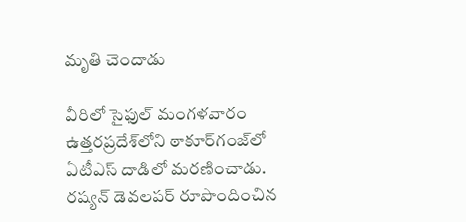మృతి చెందాడు

వీరిలో సైఫుల్ మంగళవారం ఉత్తరప్రదేశ్‌లోని ఠాకూర్‌గంజ్‌లో ఏటీఎస్ దాడిలో మరణించాడు. రష్యన్ డెవలపర్ రూపొందించిన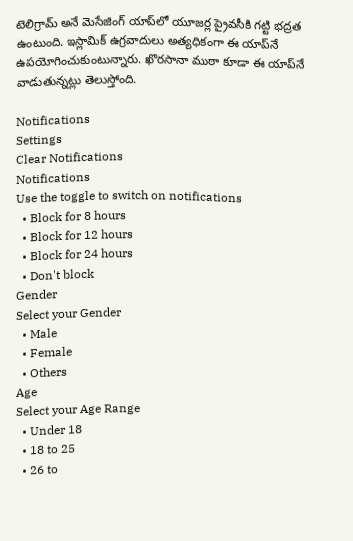టెలిగ్రామ్ అనే మెసేజింగ్ యాప్‌లో యూజర్ల ప్రైవసీకి గట్టి భద్రత ఉంటుంది. ఇస్లామిక్ ఉగ్రవాదులు అత్యధికంగా ఈ యాప్‌నే ఉపయోగించుకుంటున్నారు. ఖొరసానా ముఠా కూడా ఈ యాప్‌నే వాడుతున్నట్లు తెలుస్తోంది.

Notifications
Settings
Clear Notifications
Notifications
Use the toggle to switch on notifications
  • Block for 8 hours
  • Block for 12 hours
  • Block for 24 hours
  • Don't block
Gender
Select your Gender
  • Male
  • Female
  • Others
Age
Select your Age Range
  • Under 18
  • 18 to 25
  • 26 to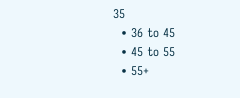35
  • 36 to 45
  • 45 to 55
  • 55+